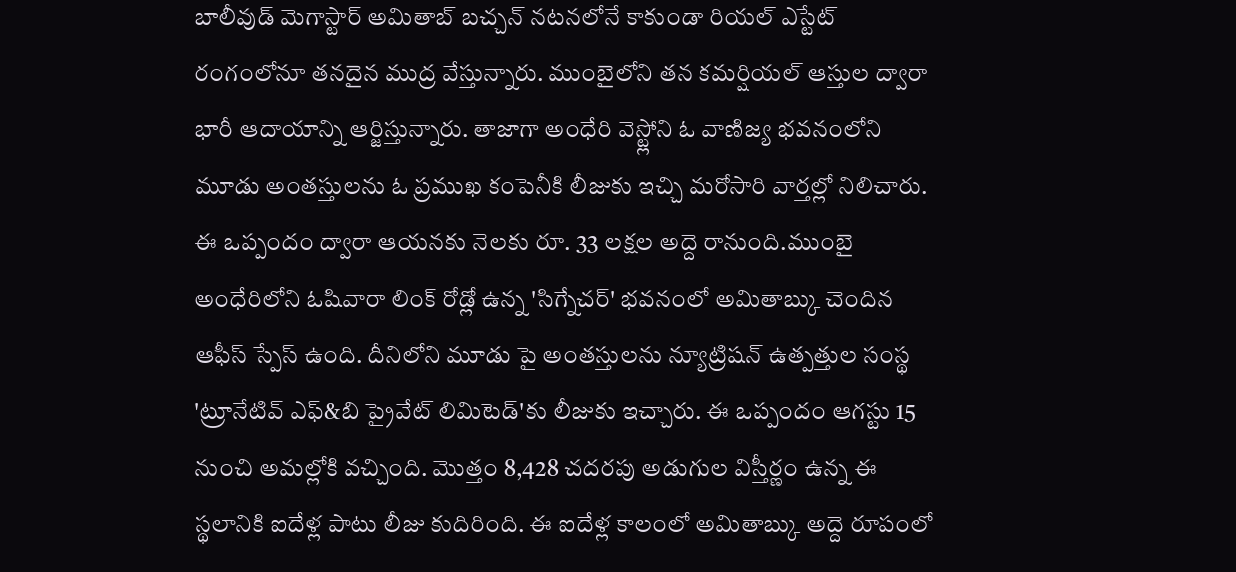బాలీవుడ్ మెగాస్టార్ అమితాబ్ బచ్చన్ నటనలోనే కాకుండా రియల్ ఎస్టేట్ రంగంలోనూ తనదైన ముద్ర వేస్తున్నారు. ముంబైలోని తన కమర్షియల్ ఆస్తుల ద్వారా భారీ ఆదాయాన్ని ఆర్జిస్తున్నారు. తాజాగా అంధేరి వెస్ట్లోని ఓ వాణిజ్య భవనంలోని మూడు అంతస్తులను ఓ ప్రముఖ కంపెనీకి లీజుకు ఇచ్చి మరోసారి వార్తల్లో నిలిచారు. ఈ ఒప్పందం ద్వారా ఆయనకు నెలకు రూ. 33 లక్షల అద్దె రానుంది.ముంబై అంధేరిలోని ఓషివారా లింక్ రోడ్లో ఉన్న 'సిగ్నేచర్' భవనంలో అమితాబ్కు చెందిన ఆఫీస్ స్పేస్ ఉంది. దీనిలోని మూడు పై అంతస్తులను న్యూట్రిషన్ ఉత్పత్తుల సంస్థ 'ట్రూనేటివ్ ఎఫ్&బి ప్రైవేట్ లిమిటెడ్'కు లీజుకు ఇచ్చారు. ఈ ఒప్పందం ఆగస్టు 15 నుంచి అమల్లోకి వచ్చింది. మొత్తం 8,428 చదరపు అడుగుల విస్తీర్ణం ఉన్న ఈ స్థలానికి ఐదేళ్ల పాటు లీజు కుదిరింది. ఈ ఐదేళ్ల కాలంలో అమితాబ్కు అద్దె రూపంలో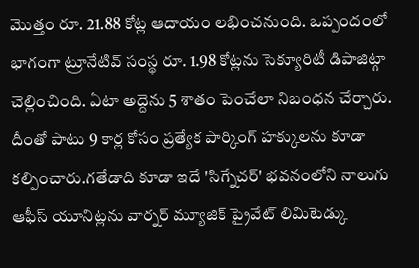మొత్తం రూ. 21.88 కోట్ల ఆదాయం లభించనుంది. ఒప్పందంలో భాగంగా ట్రూనేటివ్ సంస్థ రూ. 1.98 కోట్లను సెక్యూరిటీ డిపాజిట్గా చెల్లించింది. ఏటా అద్దెను 5 శాతం పెంచేలా నిబంధన చేర్చారు. దీంతో పాటు 9 కార్ల కోసం ప్రత్యేక పార్కింగ్ హక్కులను కూడా కల్పించారు.గతేడాది కూడా ఇదే 'సిగ్నేచర్' భవనంలోని నాలుగు ఆఫీస్ యూనిట్లను వార్నర్ మ్యూజిక్ ప్రైవేట్ లిమిటెడ్కు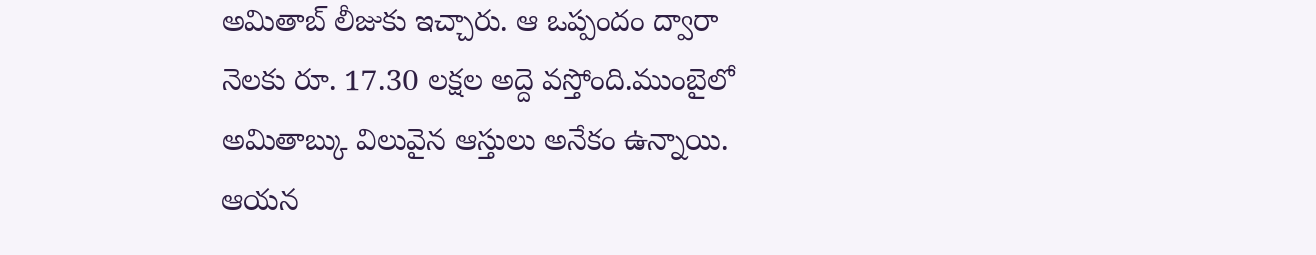అమితాబ్ లీజుకు ఇచ్చారు. ఆ ఒప్పందం ద్వారా నెలకు రూ. 17.30 లక్షల అద్దె వస్తోంది.ముంబైలో అమితాబ్కు విలువైన ఆస్తులు అనేకం ఉన్నాయి. ఆయన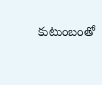కుటుంబంతో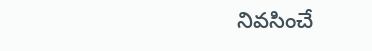నివసించే